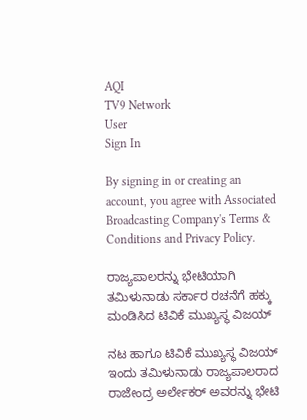AQI
TV9 Network
User
Sign In

By signing in or creating an account, you agree with Associated Broadcasting Company's Terms & Conditions and Privacy Policy.

ರಾಜ್ಯಪಾಲರನ್ನು ಭೇಟಿಯಾಗಿ ತಮಿಳುನಾಡು ಸರ್ಕಾರ ರಚನೆಗೆ ಹಕ್ಕು ಮಂಡಿಸಿದ ಟಿವಿಕೆ ಮುಖ್ಯಸ್ಥ ವಿಜಯ್

ನಟ ಹಾಗೂ ಟಿವಿಕೆ ಮುಖ್ಯಸ್ಥ ವಿಜಯ್ ಇಂದು ತಮಿಳುನಾಡು ರಾಜ್ಯಪಾಲರಾದ ರಾಜೇಂದ್ರ ಅರ್ಲೇಕರ್ ಅವರನ್ನು ಭೇಟಿ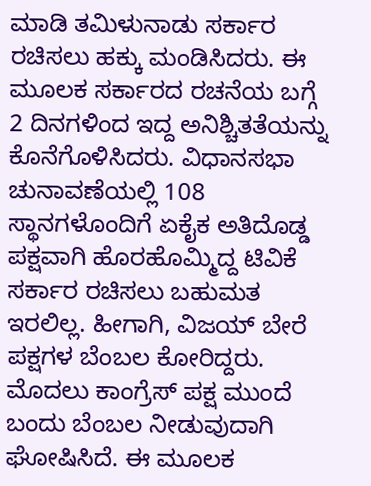ಮಾಡಿ ತಮಿಳುನಾಡು ಸರ್ಕಾರ ರಚಿಸಲು ಹಕ್ಕು ಮಂಡಿಸಿದರು. ಈ ಮೂಲಕ ಸರ್ಕಾರದ ರಚನೆಯ ಬಗ್ಗೆ 2 ದಿನಗಳಿಂದ ಇದ್ದ ಅನಿಶ್ಚಿತತೆಯನ್ನು ಕೊನೆಗೊಳಿಸಿದರು. ವಿಧಾನಸಭಾ ಚುನಾವಣೆಯಲ್ಲಿ 108 ಸ್ಥಾನಗಳೊಂದಿಗೆ ಏಕೈಕ ಅತಿದೊಡ್ಡ ಪಕ್ಷವಾಗಿ ಹೊರಹೊಮ್ಮಿದ್ದ ಟಿವಿಕೆ ಸರ್ಕಾರ ರಚಿಸಲು ಬಹುಮತ ಇರಲಿಲ್ಲ. ಹೀಗಾಗಿ, ವಿಜಯ್ ಬೇರೆ ಪಕ್ಷಗಳ ಬೆಂಬಲ ಕೋರಿದ್ದರು. ಮೊದಲು ಕಾಂಗ್ರೆಸ್ ಪಕ್ಷ ಮುಂದೆ ಬಂದು ಬೆಂಬಲ ನೀಡುವುದಾಗಿ ಘೋಷಿಸಿದೆ. ಈ ಮೂಲಕ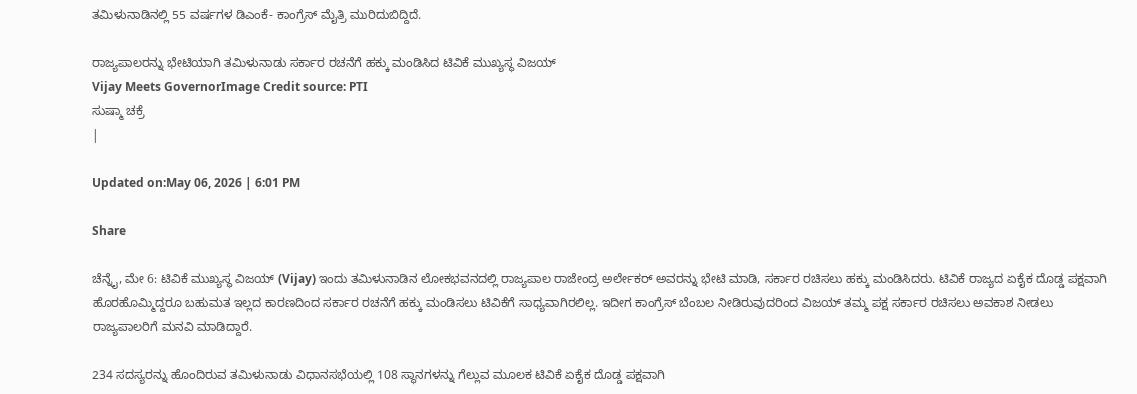ತಮಿಳುನಾಡಿನಲ್ಲಿ 55 ವರ್ಷಗಳ ಡಿಎಂಕೆ- ಕಾಂಗ್ರೆಸ್ ಮೈತ್ರಿ ಮುರಿದುಬಿದ್ದಿದೆ.

ರಾಜ್ಯಪಾಲರನ್ನು ಭೇಟಿಯಾಗಿ ತಮಿಳುನಾಡು ಸರ್ಕಾರ ರಚನೆಗೆ ಹಕ್ಕು ಮಂಡಿಸಿದ ಟಿವಿಕೆ ಮುಖ್ಯಸ್ಥ ವಿಜಯ್
Vijay Meets GovernorImage Credit source: PTI
ಸುಷ್ಮಾ ಚಕ್ರೆ
|

Updated on:May 06, 2026 | 6:01 PM

Share

ಚೆನ್ನೈ, ಮೇ 6: ಟಿವಿಕೆ ಮುಖ್ಯಸ್ಥ ವಿಜಯ್ (Vijay) ಇಂದು ತಮಿಳುನಾಡಿನ ಲೋಕಭವನದಲ್ಲಿ ರಾಜ್ಯಪಾಲ ರಾಜೇಂದ್ರ ಅರ್ಲೇಕರ್ ಅವರನ್ನು ಭೇಟಿ ಮಾಡಿ, ಸರ್ಕಾರ ರಚಿಸಲು ಹಕ್ಕು ಮಂಡಿಸಿದರು. ಟಿವಿಕೆ ರಾಜ್ಯದ ಏಕೈಕ ದೊಡ್ಡ ಪಕ್ಷವಾಗಿ ಹೊರಹೊಮ್ಮಿದ್ದರೂ ಬಹುಮತ ಇಲ್ಲದ ಕಾರಣದಿಂದ ಸರ್ಕಾರ ರಚನೆಗೆ ಹಕ್ಕು ಮಂಡಿಸಲು ಟಿವಿಕೆಗೆ ಸಾಧ್ಯವಾಗಿರಲಿಲ್ಲ. ಇದೀಗ ಕಾಂಗ್ರೆಸ್ ಬೆಂಬಲ ನೀಡಿರುವುದರಿಂದ ವಿಜಯ್ ತಮ್ಮ ಪಕ್ಷ ಸರ್ಕಾರ ರಚಿಸಲು ಅವಕಾಶ ನೀಡಲು ರಾಜ್ಯಪಾಲರಿಗೆ ಮನವಿ ಮಾಡಿದ್ದಾರೆ.

234 ಸದಸ್ಯರನ್ನು ಹೊಂದಿರುವ ತಮಿಳುನಾಡು ವಿಧಾನಸಭೆಯಲ್ಲಿ 108 ಸ್ಥಾನಗಳನ್ನು ಗೆಲ್ಲುವ ಮೂಲಕ ಟಿವಿಕೆ ಏಕೈಕ ದೊಡ್ಡ ಪಕ್ಷವಾಗಿ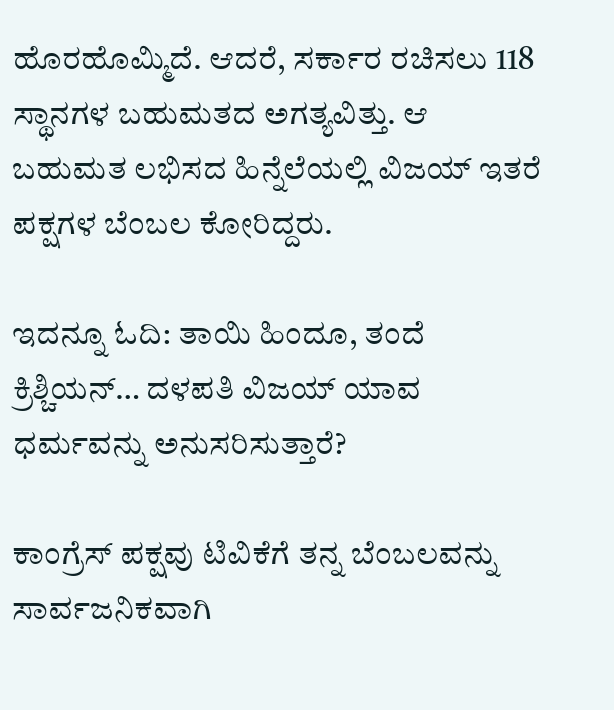ಹೊರಹೊಮ್ಮಿದೆ. ಆದರೆ, ಸರ್ಕಾರ ರಚಿಸಲು 118 ಸ್ಥಾನಗಳ ಬಹುಮತದ ಅಗತ್ಯವಿತ್ತು. ಆ ಬಹುಮತ ಲಭಿಸದ ಹಿನ್ನೆಲೆಯಲ್ಲಿ ವಿಜಯ್ ಇತರೆ ಪಕ್ಷಗಳ ಬೆಂಬಲ ಕೋರಿದ್ದರು.

ಇದನ್ನೂ ಓದಿ: ತಾಯಿ ಹಿಂದೂ, ತಂದೆ ಕ್ರಿಶ್ಚಿಯನ್… ದಳಪತಿ ವಿಜಯ್ ಯಾವ ಧರ್ಮವನ್ನು ಅನುಸರಿಸುತ್ತಾರೆ?

ಕಾಂಗ್ರೆಸ್ ಪಕ್ಷವು ಟಿವಿಕೆಗೆ ತನ್ನ ಬೆಂಬಲವನ್ನು ಸಾರ್ವಜನಿಕವಾಗಿ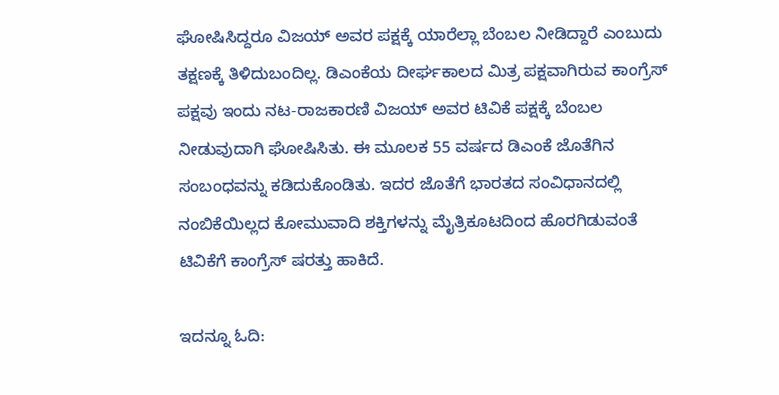ಘೋಷಿಸಿದ್ದರೂ ವಿಜಯ್ ಅವರ ಪಕ್ಷಕ್ಕೆ ಯಾರೆಲ್ಲಾ ಬೆಂಬಲ ನೀಡಿದ್ದಾರೆ ಎಂಬುದು ತಕ್ಷಣಕ್ಕೆ ತಿಳಿದುಬಂದಿಲ್ಲ. ಡಿಎಂಕೆಯ ದೀರ್ಘಕಾಲದ ಮಿತ್ರ ಪಕ್ಷವಾಗಿರುವ ಕಾಂಗ್ರೆಸ್ ಪಕ್ಷವು ಇಂದು ನಟ-ರಾಜಕಾರಣಿ ವಿಜಯ್ ಅವರ ಟಿವಿಕೆ ಪಕ್ಷಕ್ಕೆ ಬೆಂಬಲ ನೀಡುವುದಾಗಿ ಘೋಷಿಸಿತು. ಈ ಮೂಲಕ 55 ವರ್ಷದ ಡಿಎಂಕೆ ಜೊತೆಗಿನ ಸಂಬಂಧವನ್ನು ಕಡಿದುಕೊಂಡಿತು. ಇದರ ಜೊತೆಗೆ ಭಾರತದ ಸಂವಿಧಾನದಲ್ಲಿ ನಂಬಿಕೆಯಿಲ್ಲದ ಕೋಮುವಾದಿ ಶಕ್ತಿಗಳನ್ನು ಮೈತ್ರಿಕೂಟದಿಂದ ಹೊರಗಿಡುವಂತೆ ಟಿವಿಕೆಗೆ ಕಾಂಗ್ರೆಸ್ ಷರತ್ತು ಹಾಕಿದೆ.

ಇದನ್ನೂ ಓದಿ: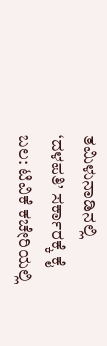ತಮಿಳುನಾಡಿನಲ್ಲಿ ‘ದಳಪತಿ’ ಸರ್ಕಾರಕ್ಕೆ ಕೈ ಬಲ: ಟಿವಿಕೆ ಕಚೇರಿಯಲ್ಲಿ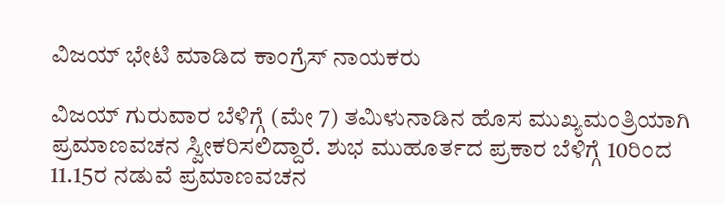ವಿಜಯ್ ಭೇಟಿ ಮಾಡಿದ ಕಾಂಗ್ರೆಸ್ ನಾಯಕರು

ವಿಜಯ್ ಗುರುವಾರ ಬೆಳಿಗ್ಗೆ (ಮೇ 7) ತಮಿಳುನಾಡಿನ ಹೊಸ ಮುಖ್ಯಮಂತ್ರಿಯಾಗಿ ಪ್ರಮಾಣವಚನ ಸ್ವೀಕರಿಸಲಿದ್ದಾರೆ. ಶುಭ ಮುಹೂರ್ತದ ಪ್ರಕಾರ ಬೆಳಿಗ್ಗೆ 10ರಿಂದ 11.15ರ ನಡುವೆ ಪ್ರಮಾಣವಚನ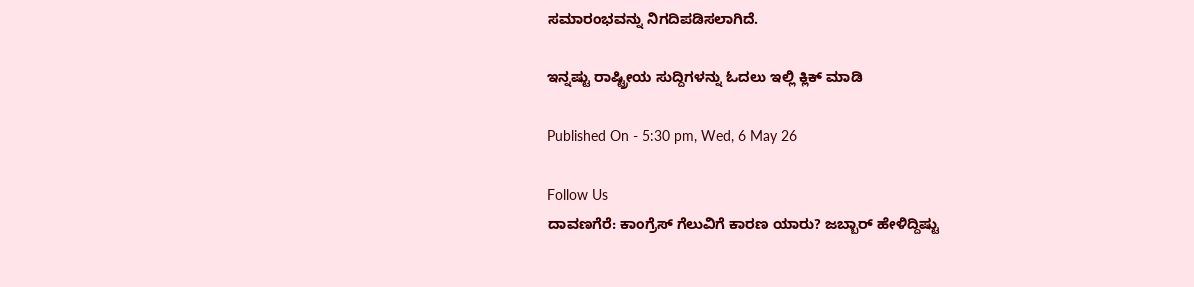ಸಮಾರಂಭವನ್ನು ನಿಗದಿಪಡಿಸಲಾಗಿದೆ.

ಇನ್ನಷ್ಟು ರಾಷ್ಟ್ರೀಯ ಸುದ್ದಿಗಳನ್ನು ಓದಲು ಇಲ್ಲಿ ಕ್ಲಿಕ್ ಮಾಡಿ

Published On - 5:30 pm, Wed, 6 May 26

Follow Us
ದಾವಣಗೆರೆ: ಕಾಂಗ್ರೆಸ್ ಗೆಲುವಿಗೆ ಕಾರಣ ಯಾರು? ಜಬ್ಬಾರ್ ಹೇಳಿದ್ದಿಷ್ಟು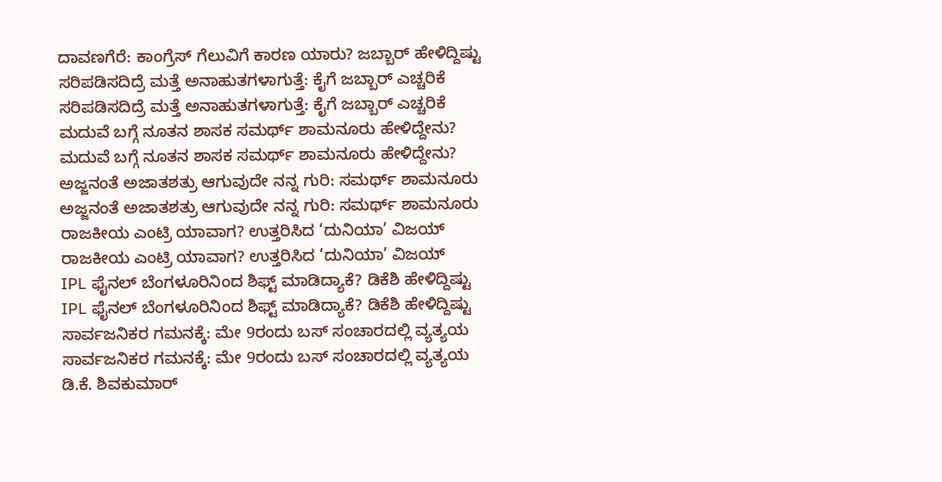ದಾವಣಗೆರೆ: ಕಾಂಗ್ರೆಸ್ ಗೆಲುವಿಗೆ ಕಾರಣ ಯಾರು? ಜಬ್ಬಾರ್ ಹೇಳಿದ್ದಿಷ್ಟು
ಸರಿಪಡಿಸದಿದ್ರೆ ‌ಮತ್ತೆ ಅನಾಹುತಗಳಾಗುತ್ತೆ: ಕೈಗೆ ಜಬ್ಬಾರ್ ಎಚ್ಚರಿಕೆ
ಸರಿಪಡಿಸದಿದ್ರೆ ‌ಮತ್ತೆ ಅನಾಹುತಗಳಾಗುತ್ತೆ: ಕೈಗೆ ಜಬ್ಬಾರ್ ಎಚ್ಚರಿಕೆ
ಮದುವೆ ಬಗ್ಗೆ ನೂತನ ಶಾಸಕ ಸಮರ್ಥ್ ಶಾಮನೂರು ಹೇಳಿದ್ದೇನು?
ಮದುವೆ ಬಗ್ಗೆ ನೂತನ ಶಾಸಕ ಸಮರ್ಥ್ ಶಾಮನೂರು ಹೇಳಿದ್ದೇನು?
ಅಜ್ಜನಂತೆ ಅಜಾತಶತ್ರು ಆಗುವುದೇ ನನ್ನ ಗುರಿ: ಸಮರ್ಥ್ ಶಾಮನೂರು
ಅಜ್ಜನಂತೆ ಅಜಾತಶತ್ರು ಆಗುವುದೇ ನನ್ನ ಗುರಿ: ಸಮರ್ಥ್ ಶಾಮನೂರು
ರಾಜಕೀಯ ಎಂಟ್ರಿ ಯಾವಾಗ? ಉತ್ತರಿಸಿದ ‘ದುನಿಯಾ’ ವಿಜಯ್
ರಾಜಕೀಯ ಎಂಟ್ರಿ ಯಾವಾಗ? ಉತ್ತರಿಸಿದ ‘ದುನಿಯಾ’ ವಿಜಯ್
IPL ಫೈನಲ್ ಬೆಂಗಳೂರಿನಿಂದ ಶಿಫ್ಟ್ ಮಾಡಿದ್ಯಾಕೆ? ಡಿಕೆಶಿ ಹೇಳಿದ್ದಿಷ್ಟು
IPL ಫೈನಲ್ ಬೆಂಗಳೂರಿನಿಂದ ಶಿಫ್ಟ್ ಮಾಡಿದ್ಯಾಕೆ? ಡಿಕೆಶಿ ಹೇಳಿದ್ದಿಷ್ಟು
ಸಾರ್ವಜನಿಕರ ಗಮನಕ್ಕೆ: ಮೇ 9ರಂದು ಬಸ್ ಸಂಚಾರದಲ್ಲಿ ವ್ಯತ್ಯಯ
ಸಾರ್ವಜನಿಕರ ಗಮನಕ್ಕೆ: ಮೇ 9ರಂದು ಬಸ್ ಸಂಚಾರದಲ್ಲಿ ವ್ಯತ್ಯಯ
ಡಿ.ಕೆ. ಶಿವಕುಮಾರ್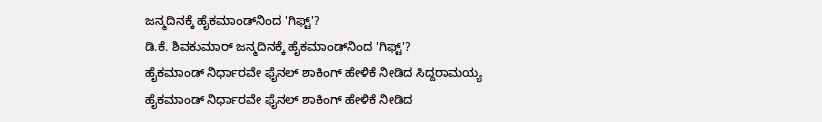ಜನ್ಮದಿನಕ್ಕೆ ಹೈಕಮಾಂಡ್‌ನಿಂದ 'ಗಿಫ್ಟ್'?
ಡಿ.ಕೆ. ಶಿವಕುಮಾರ್ ಜನ್ಮದಿನಕ್ಕೆ ಹೈಕಮಾಂಡ್‌ನಿಂದ 'ಗಿಫ್ಟ್'?
ಹೈಕಮಾಂಡ್ ನಿರ್ಧಾರವೇ ಫೈನಲ್ ಶಾಕಿಂಗ್ ಹೇಳಿಕೆ ನೀಡಿದ ಸಿದ್ದರಾಮಯ್ಯ
ಹೈಕಮಾಂಡ್ ನಿರ್ಧಾರವೇ ಫೈನಲ್ ಶಾಕಿಂಗ್ ಹೇಳಿಕೆ ನೀಡಿದ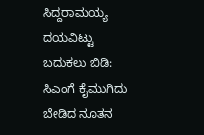ಸಿದ್ದರಾಮಯ್ಯ
ದಯವಿಟ್ಟು ಬದುಕಲು ಬಿಡಿ: ಸಿಎಂಗೆ ಕೈಮುಗಿದು ಬೇಡಿದ ನೂತನ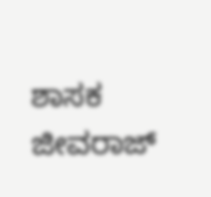ಶಾಸಕ ಜೀವರಾಜ್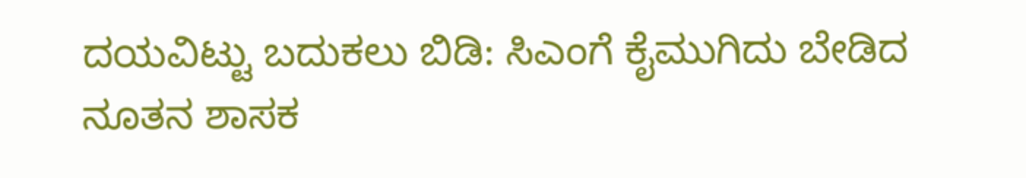ದಯವಿಟ್ಟು ಬದುಕಲು ಬಿಡಿ: ಸಿಎಂಗೆ ಕೈಮುಗಿದು ಬೇಡಿದ ನೂತನ ಶಾಸಕ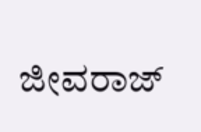ಜೀವರಾಜ್